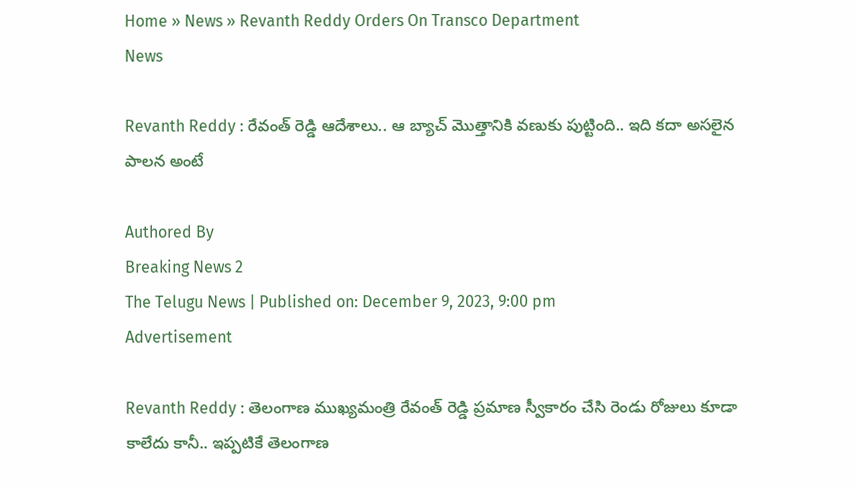Home » News » Revanth Reddy Orders On Transco Department
News

Revanth Reddy : రేవంత్ రెడ్డి ఆదేశాలు.. ఆ బ్యాచ్ మొత్తానికి వణుకు పుట్టింది.. ఇది కదా అసలైన పాలన అంటే

Authored By
Breaking News 2
The Telugu News | Published on: December 9, 2023, 9:00 pm
Advertisement

Revanth Reddy : తెలంగాణ ముఖ్యమంత్రి రేవంత్ రెడ్డి ప్రమాణ స్వీకారం చేసి రెండు రోజులు కూడా కాలేదు కానీ.. ఇప్పటికే తెలంగాణ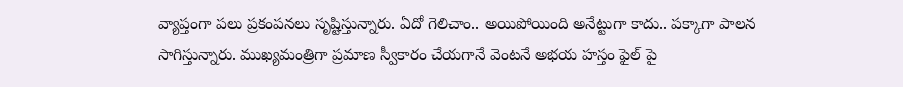వ్యాప్తంగా పలు ప్రకంపనలు సృష్టిస్తున్నారు. ఏదో గెలిచాం.. అయిపోయింది అనేట్టుగా కాదు.. పక్కాగా పాలన సాగిస్తున్నారు. ముఖ్యమంత్రిగా ప్రమాణ స్వీకారం చేయగానే వెంటనే అభయ హస్తం ఫైల్ పై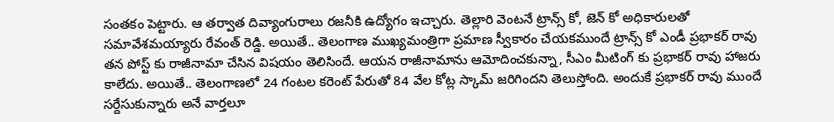సంతకం పెట్టారు. ఆ తర్వాత దివ్యాంగురాలు రజనీకి ఉద్యోగం ఇచ్చారు. తెల్లారి వెంటనే ట్రాన్స్ కో, జెన్ కో అధికారులతో సమావేశమయ్యారు రేవంత్ రెడ్డి. అయితే.. తెలంగాణ ముఖ్యమంత్రిగా ప్రమాణ స్వీకారం చేయకముందే ట్రాన్స్ కో ఎండీ ప్రభాకర్ రావు తన పోస్ట్ కు రాజీనామా చేసిన విషయం తెలిసిందే. ఆయన రాజీనామాను ఆమోదించకున్నా, సీఎం మీటింగ్ కు ప్రభాకర్ రావు హాజరు కాలేదు. అయితే.. తెలంగాణలో 24 గంటల కరెంట్ పేరుతో 84 వేల కోట్ల స్కామ్ జరిగిందని తెలుస్తోంది. అందుకే ప్రభాకర్ రావు ముందే సర్దేసుకున్నారు అనే వార్తలూ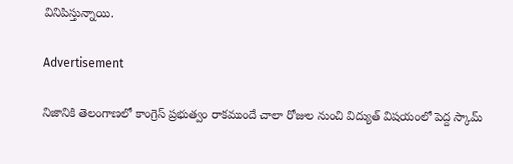వినిపిస్తున్నాయి.

Advertisement

నిజానికి తెలంగాణలో కాంగ్రెస్ ప్రభుత్వం రాకముందే చాలా రోజుల నుంచి విద్యుత్ విషయంలో పెద్ద స్కామ్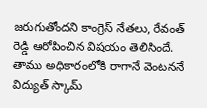జరుగుతోందని కాంగ్రెస్ నేతలు, రేవంత్ రెడ్డి ఆరోపించిన విషయం తెలిసిందే. తాము అధికారంలోకి రాగానే వెంటననే విద్యుత్ స్కామ్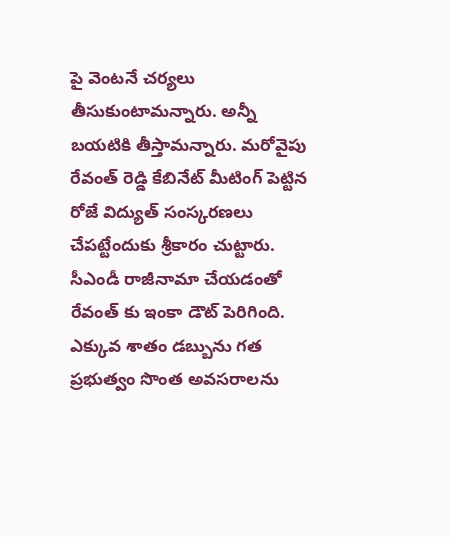పై వెంటనే చర్యలు తీసుకుంటామన్నారు. అన్నీ బయటికి తీస్తామన్నారు. మరోవైపు రేవంత్ రెడ్డి కేబినేట్ మీటింగ్ పెట్టిన రోజే విద్యుత్ సంస్కరణలు చేపట్టేందుకు శ్రీకారం చుట్టారు. సీఎండీ రాజీనామా చేయడంతో రేవంత్ కు ఇంకా డౌట్ పెరిగింది. ఎక్కువ శాతం డబ్బును గత ప్రభుత్వం సొంత అవసరాలను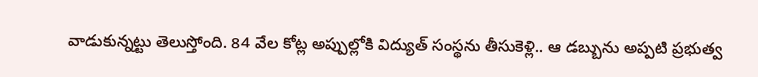వాడుకున్నట్టు తెలుస్తోంది. 84 వేల కోట్ల అప్పుల్లోకి విద్యుత్ సంస్థను తీసుకెళ్లి.. ఆ డబ్బును అప్పటి ప్రభుత్వ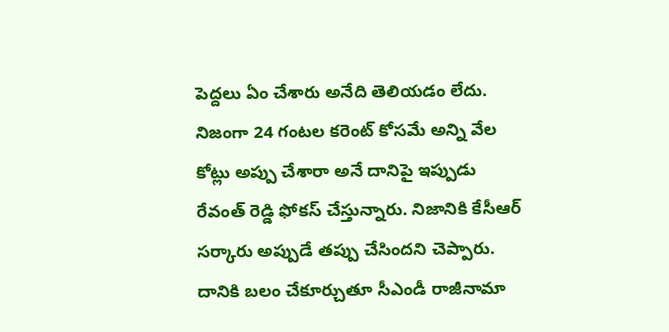పెద్దలు ఏం చేశారు అనేది తెలియడం లేదు. నిజంగా 24 గంటల కరెంట్ కోసమే అన్ని వేల కోట్లు అప్పు చేశారా అనే దానిపై ఇప్పుడు రేవంత్ రెడ్డి ఫోకస్ చేస్తున్నారు. నిజానికి కేసీఆర్ సర్కారు అప్పుడే తప్పు చేసిందని చెప్పారు. దానికి బలం చేకూర్చుతూ సీఎండీ రాజీనామా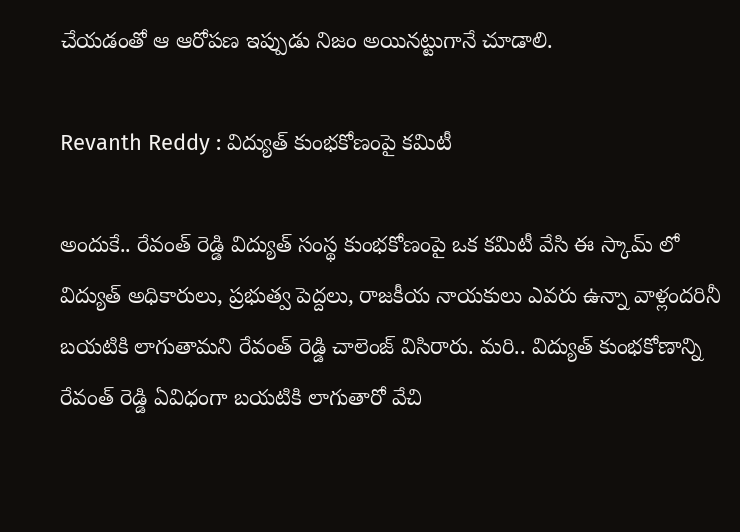చేయడంతో ఆ ఆరోపణ ఇప్పుడు నిజం అయినట్టుగానే చూడాలి.

Revanth Reddy : విద్యుత్ కుంభకోణంపై కమిటీ

అందుకే.. రేవంత్ రెడ్డి విద్యుత్ సంస్థ కుంభకోణంపై ఒక కమిటీ వేసి ఈ స్కామ్ లో విద్యుత్ అధికారులు, ప్రభుత్వ పెద్దలు, రాజకీయ నాయకులు ఎవరు ఉన్నా వాళ్లందరినీ బయటికి లాగుతామని రేవంత్ రెడ్డి చాలెంజ్ విసిరారు. మరి.. విద్యుత్ కుంభకోణాన్ని రేవంత్ రెడ్డి ఏవిధంగా బయటికి లాగుతారో వేచి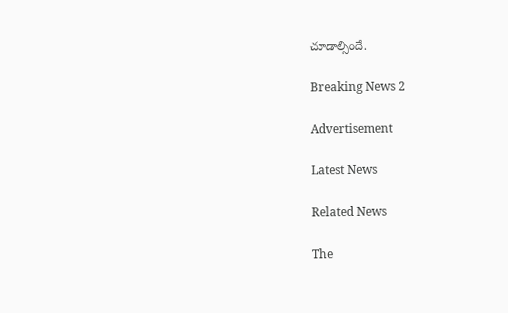చూడాల్సిందే.

Breaking News 2

Advertisement

Latest News

Related News

The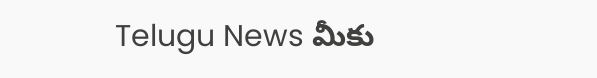Telugu News మీకు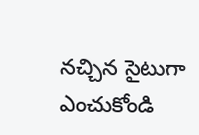నచ్చిన సైటుగా ఎంచుకోండి